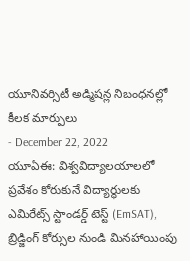యూనివర్సిటీ అడ్మిషన్ల నిబంధనల్లో కీలక మార్పులు
- December 22, 2022
యూఏఈ: విశ్వవిద్యాలయాలలో ప్రవేశం కోరుకునే విద్యార్థులకు ఎమిరేట్స్ స్టాండర్డ్ టెస్ట్ (EmSAT), బ్రిడ్జింగ్ కోర్సుల నుండి మినహాయింపు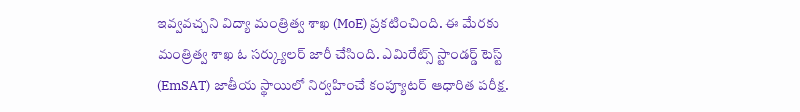ఇవ్వవచ్చని విద్యా మంత్రిత్వ శాఖ (MoE) ప్రకటించింది. ఈ మేరకు మంత్రిత్వ శాఖ ఓ సర్క్యులర్ జారీ చేసింది. ఎమిరేట్స్ స్టాండర్డ్ టెస్ట్ (EmSAT) జాతీయ స్థాయిలో నిర్వహించే కంప్యూటర్ ఆధారిత పరీక్ష.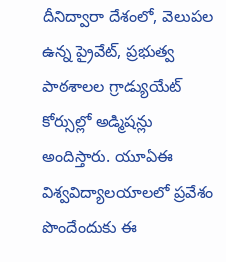దీనిద్వారా దేశంలో, వెలుపల ఉన్న ప్రైవేట్, ప్రభుత్వ పాఠశాలల గ్రాడ్యుయేట్ కోర్సుల్లో అడ్మిషన్లు అందిస్తారు. యూఏఈ విశ్వవిద్యాలయాలలో ప్రవేశం పొందేందుకు ఈ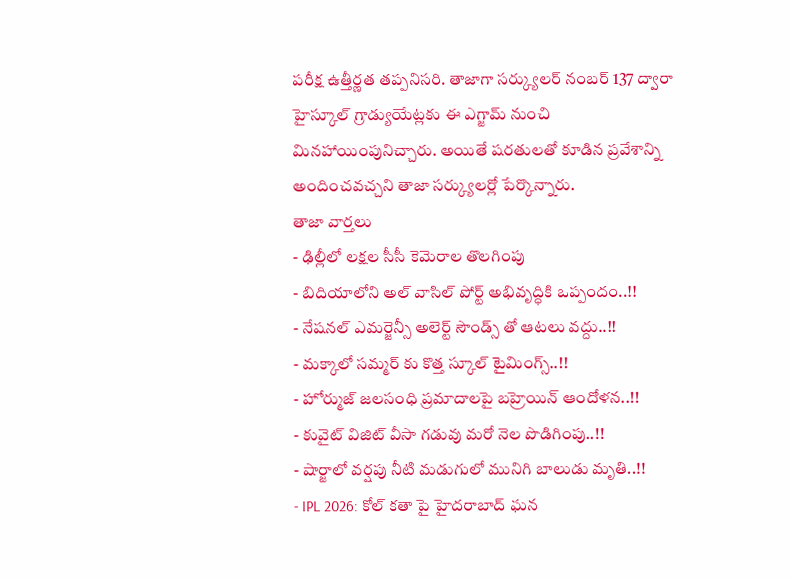పరీక్ష ఉత్తీర్ణత తప్పనిసరి. తాజాగా సర్క్యులర్ నంబర్ 137 ద్వారా హైస్కూల్ గ్రాడ్యుయేట్లకు ఈ ఎగ్జామ్ నుంచి మినహాయింపునిచ్చారు. అయితే షరతులతో కూడిన ప్రవేశాన్ని అందించవచ్చని తాజా సర్క్యులర్లో పేర్కొన్నారు.
తాజా వార్తలు
- ఢిల్లీలో లక్షల సీసీ కెమెరాల తొలగింపు
- బిదియాలోని అల్ వాసిల్ పోర్ట్ అభివృద్ధికి ఒప్పందం..!!
- నేషనల్ ఎమర్జెన్సీ అలెర్ట్ సౌండ్స్ తో ఆటలు వద్దు..!!
- మక్కాలో సమ్మర్ కు కొత్త స్కూల్ టైమింగ్స్..!!
- హోర్ముజ్ జలసంధి ప్రమాదాలపై బహ్రెయిన్ ఆందోళన..!!
- కువైట్ విజిట్ వీసా గడువు మరో నెల పొడిగింపు..!!
- షార్జాలో వర్షపు నీటి మడుగులో మునిగి బాలుడు మృతి..!!
- IPL 2026: కోల్ కతా పై హైదరాబాద్ ఘన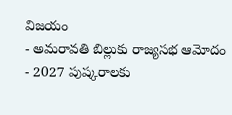విజయం
- అమరావతి బిల్లుకు రాజ్యసభ ఆమోదం
- 2027 పుష్కరాలకు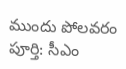ముందు పోలవరం పూర్తి: సీఎం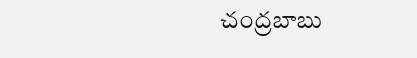చంద్రబాబు